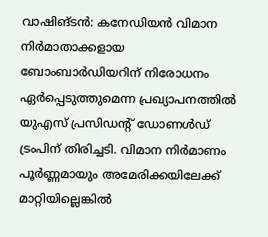വാഷിങ്ടൻ: കനേഡിയൻ വിമാന നിർമാതാക്കളായ ബോംബാർഡിയറിന് നിരോധനം ഏർപ്പെടുത്തുമെന്ന പ്രഖ്യാപനത്തിൽ യുഎസ് പ്രസിഡന്റ് ഡോണൾഡ് ട്രംപിന് തിരിച്ചടി. വിമാന നിർമാണം പൂർണ്ണമായും അമേരിക്കയിലേക്ക് മാറ്റിയില്ലെങ്കിൽ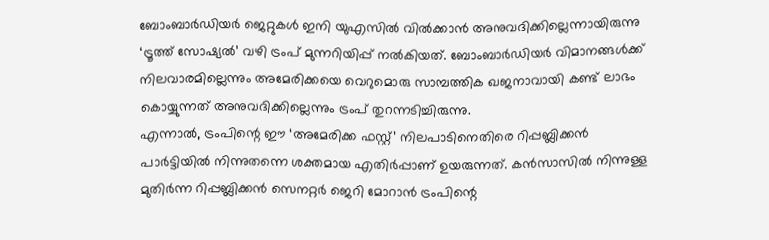ബോംബാർഡിയർ ജെറ്റുകൾ ഇനി യുഎസിൽ വിൽക്കാൻ അനുവദിക്കില്ലെന്നായിരുന്നു ‘ട്രൂത്ത് സോഷ്യൽ’ വഴി ട്രംപ് മുന്നറിയിപ്പ് നൽകിയത്. ബോംബാർഡിയർ വിമാനങ്ങൾക്ക് നിലവാരമില്ലെന്നും അമേരിക്കയെ വെറുമൊരു സാമ്പത്തിക ഖജനാവായി കണ്ട് ലാഭം കൊയ്യുന്നത് അനുവദിക്കില്ലെന്നും ട്രംപ് തുറന്നടിച്ചിരുന്നു.
എന്നാൽ, ട്രംപിന്റെ ഈ ‘അമേരിക്ക ഫസ്റ്റ്’ നിലപാടിനെതിരെ റിപ്പബ്ലിക്കൻ പാർട്ടിയിൽ നിന്നുതന്നെ ശക്തമായ എതിർപ്പാണ് ഉയരുന്നത്. കൻസാസിൽ നിന്നുള്ള മുതിർന്ന റിപ്പബ്ലിക്കൻ സെനറ്റർ ജെറി മോറാൻ ട്രംപിന്റെ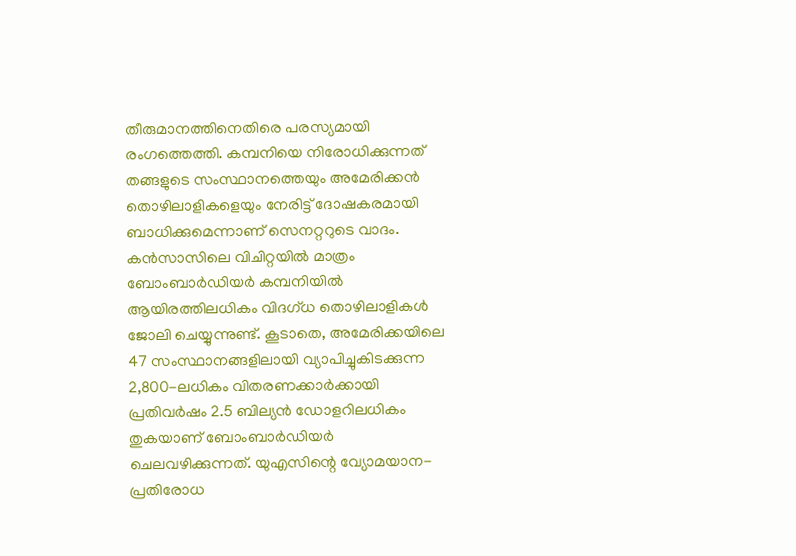തീരുമാനത്തിനെതിരെ പരസ്യമായി രംഗത്തെത്തി. കമ്പനിയെ നിരോധിക്കുന്നത് തങ്ങളുടെ സംസ്ഥാനത്തെയും അമേരിക്കൻ തൊഴിലാളികളെയും നേരിട്ട് ദോഷകരമായി ബാധിക്കുമെന്നാണ് സെനറ്ററുടെ വാദം. കൻസാസിലെ വിചിറ്റയിൽ മാത്രം ബോംബാർഡിയർ കമ്പനിയിൽ ആയിരത്തിലധികം വിദഗ്ധ തൊഴിലാളികൾ ജോലി ചെയ്യുന്നുണ്ട്. കൂടാതെ, അമേരിക്കയിലെ 47 സംസ്ഥാനങ്ങളിലായി വ്യാപിച്ചുകിടക്കുന്ന 2,800-ലധികം വിതരണക്കാർക്കായി പ്രതിവർഷം 2.5 ബില്യൻ ഡോളറിലധികം തുകയാണ് ബോംബാർഡിയർ ചെലവഴിക്കുന്നത്. യുഎസിന്റെ വ്യോമയാന-പ്രതിരോധ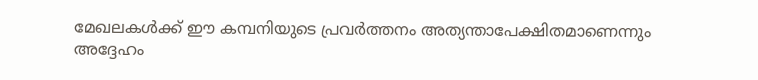മേഖലകൾക്ക് ഈ കമ്പനിയുടെ പ്രവർത്തനം അത്യന്താപേക്ഷിതമാണെന്നും അദ്ദേഹം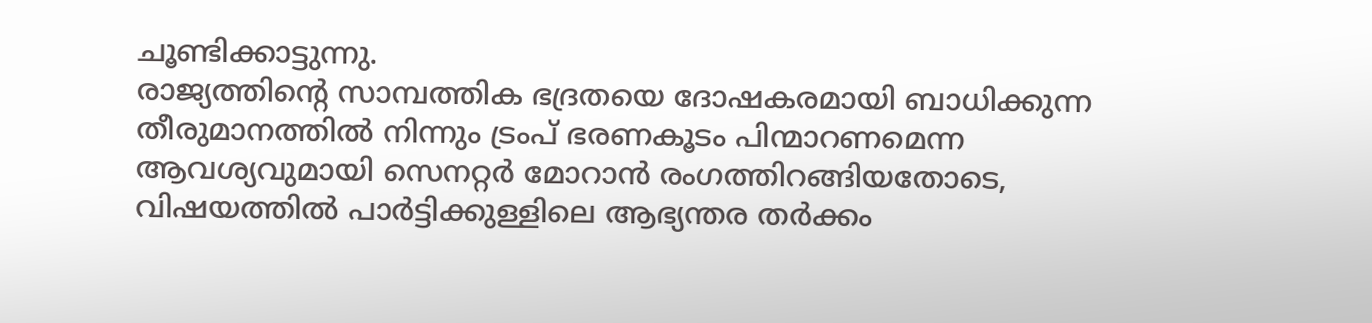ചൂണ്ടിക്കാട്ടുന്നു.
രാജ്യത്തിന്റെ സാമ്പത്തിക ഭദ്രതയെ ദോഷകരമായി ബാധിക്കുന്ന തീരുമാനത്തിൽ നിന്നും ട്രംപ് ഭരണകൂടം പിന്മാറണമെന്ന ആവശ്യവുമായി സെനറ്റർ മോറാൻ രംഗത്തിറങ്ങിയതോടെ, വിഷയത്തിൽ പാർട്ടിക്കുള്ളിലെ ആഭ്യന്തര തർക്കം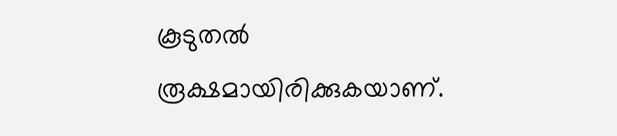കൂടുതൽ രൂക്ഷമായിരിക്കുകയാണ്.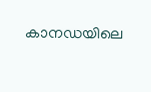കാനഡയിലെ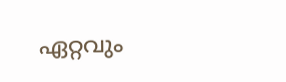ഏറ്റവും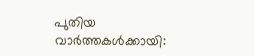പുതിയ വാർത്തകൾക്കായി: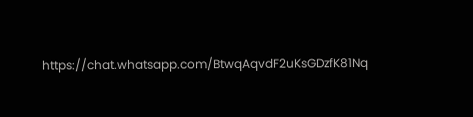https://chat.whatsapp.com/BtwqAqvdF2uKsGDzfK81Nq